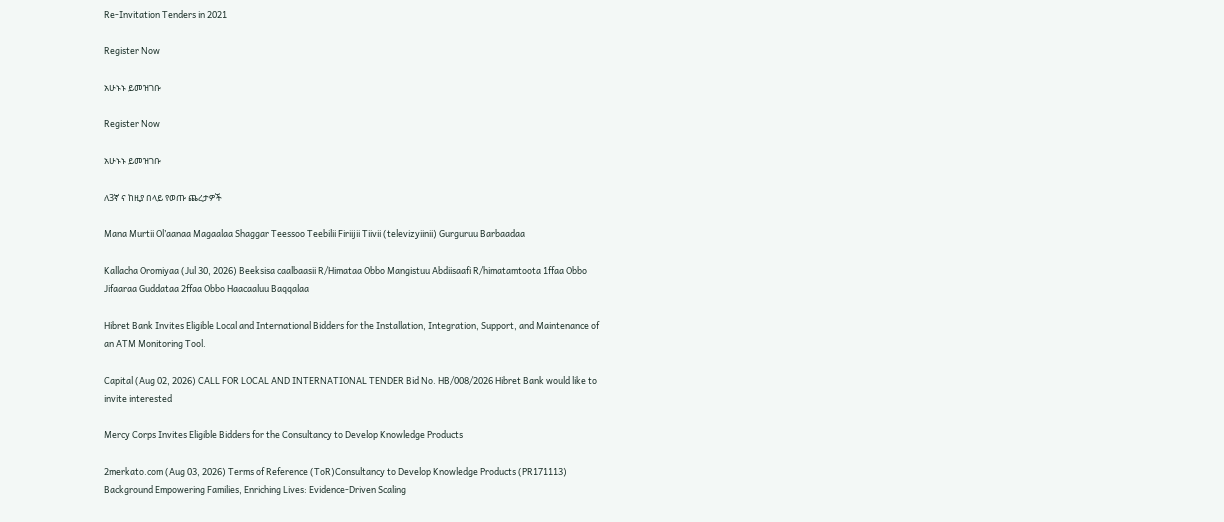Re-Invitation Tenders in 2021

Register Now

አሁኑኑ ይመዝገቡ

Register Now

አሁኑኑ ይመዝገቡ

ለ3ኛ ና ከዚያ በላይ የወጡ ጨረታዎች

Mana Murtii Ol’aanaa Magaalaa Shaggar Teessoo Teebilii Firiijii Tiivii (televizyiinii) Gurguruu Barbaadaa

Kallacha Oromiyaa (Jul 30, 2026) Beeksisa caalbaasii R/Himataa Obbo Mangistuu Abdiisaafi R/himatamtoota 1ffaa Obbo Jifaaraa Guddataa 2ffaa Obbo Haacaaluu Baqqalaa

Hibret Bank Invites Eligible Local and International Bidders for the Installation, Integration, Support, and Maintenance of an ATM Monitoring Tool.

Capital (Aug 02, 2026) CALL FOR LOCAL AND INTERNATIONAL TENDER Bid No. HB/008/2026 Hibret Bank would like to invite interested

Mercy Corps Invites Eligible Bidders for the Consultancy to Develop Knowledge Products

2merkato.com (Aug 03, 2026) Terms of Reference (ToR)Consultancy to Develop Knowledge Products (PR171113) Background Empowering Families, Enriching Lives: Evidence-Driven Scaling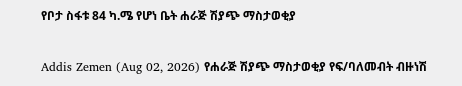የቦታ ስፋቱ 84 ካ.ሜ የሆነ ቤት ሐራጅ ሽያጭ ማስታወቂያ

Addis Zemen (Aug 02, 2026) የሐራጅ ሽያጭ ማስታወቂያ የፍ/ባለመብት ብዙነሽ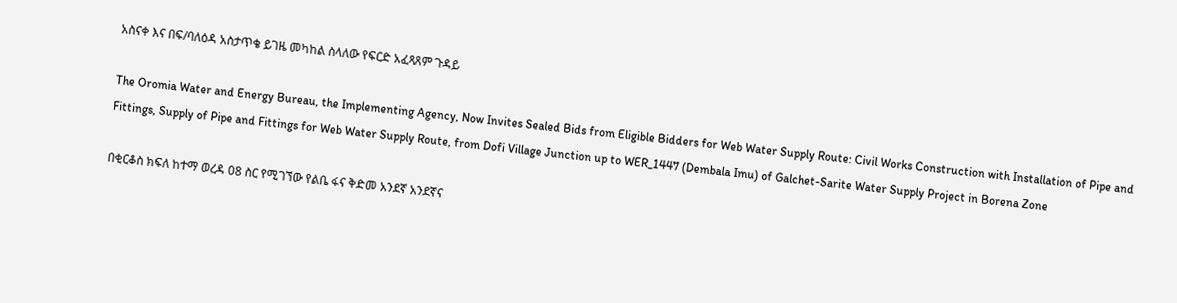አስናቀ እና በፍ/ባለዕዳ አስታጥቄ ይገዜ መካከል ስላለው የፍርድ አፈጻጸም ጉዳይ

The Oromia Water and Energy Bureau, the Implementing Agency, Now Invites Sealed Bids from Eligible Bidders for Web Water Supply Route: Civil Works Construction with Installation of Pipe and Fittings, Supply of Pipe and Fittings for Web Water Supply Route, from Dofi Village Junction up to WER_1447 (Dembala Imu) of Galchet-Sarite Water Supply Project in Borena Zone

በቂርቆስ ክፍለ ከተማ ወረዳ 08 ስር የሚገኘው የልቤ ፋና ቅድመ አንደኛ አንደኛና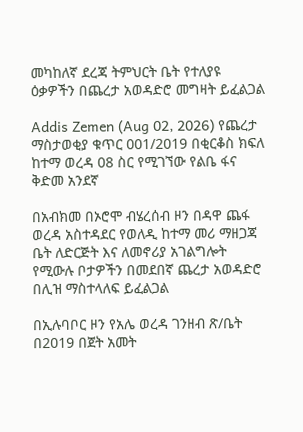መካከለኛ ደረጃ ትምህርት ቤት የተለያዩ ዕቃዎችን በጨረታ አወዳድሮ መግዛት ይፈልጋል

Addis Zemen (Aug 02, 2026) የጨረታ ማስታወቂያ ቁጥር 001/2019 በቂርቆስ ክፍለ ከተማ ወረዳ 08 ስር የሚገኘው የልቤ ፋና ቅድመ አንደኛ

በአብክመ በኦሮሞ ብሄረሰብ ዞን በዳዋ ጨፋ ወረዳ አስተዳደር የወለዲ ከተማ መሪ ማዘጋጃ ቤት ለድርጅት እና ለመኖሪያ አገልግሎት የሚውሉ ቦታዎችን በመደበኛ ጨረታ አወዳድሮ በሊዝ ማስተላለፍ ይፈልጋል

በኢሉባቦር ዞን የአሌ ወረዳ ገንዘብ ጽ/ቤት በ2019 በጀት አመት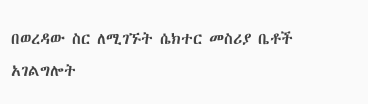በወረዳው ስር ለሚገኙት ሴክተር መስሪያ ቤቶች አገልግሎት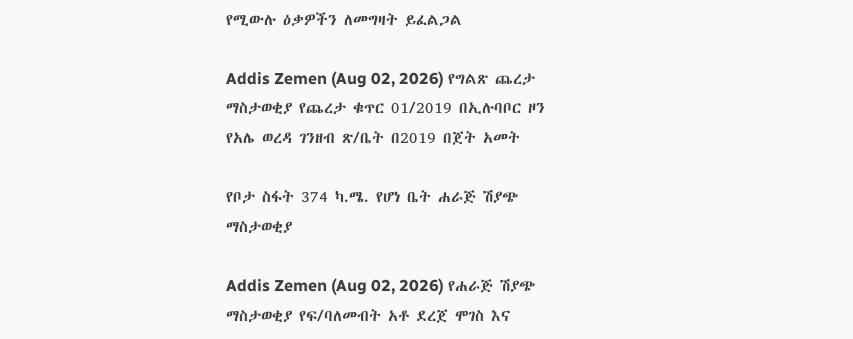የሚውሉ ዕቃዎችን ለመግዛት ይፈልጋል

Addis Zemen (Aug 02, 2026) የግልጽ ጨረታ ማስታወቂያ የጨረታ ቁጥር 01/2019 በኢሉባቦር ዞን የአሌ ወረዳ ገንዘብ ጽ/ቤት በ2019 በጀት አመት

የቦታ ስፋት 374 ካ.ሜ. የሆነ ቤት ሐራጅ ሽያጭ ማስታወቂያ

Addis Zemen (Aug 02, 2026) የሐራጅ ሽያጭ ማስታወቂያ የፍ/ባለመብት አቶ ደረጀ ሞገስ እና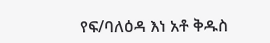የፍ/ባለዕዳ እነ አቶ ቅዱስ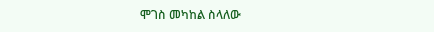ሞገስ መካከል ስላለው